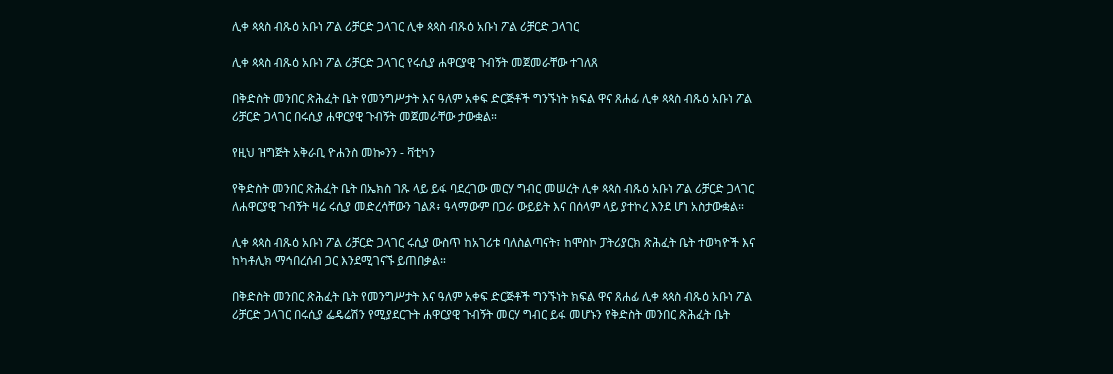ሊቀ ጳጳስ ብጹዕ አቡነ ፖል ሪቻርድ ጋላገር ሊቀ ጳጳስ ብጹዕ አቡነ ፖል ሪቻርድ ጋላገር

ሊቀ ጳጳስ ብጹዕ አቡነ ፖል ሪቻርድ ጋላገር የሩሲያ ሐዋርያዊ ጉብኝት መጀመራቸው ተገለጸ

በቅድስት መንበር ጽሕፈት ቤት የመንግሥታት እና ዓለም አቀፍ ድርጅቶች ግንኙነት ክፍል ዋና ጸሐፊ ሊቀ ጳጳስ ብጹዕ አቡነ ፖል ሪቻርድ ጋላገር በሩሲያ ሐዋርያዊ ጉብኝት መጀመራቸው ታውቋል።

የዚህ ዝግጅት አቅራቢ ዮሐንስ መኰንን - ቫቲካን

የቅድስት መንበር ጽሕፈት ቤት በኤክስ ገጹ ላይ ይፋ ባደረገው መርሃ ግብር መሠረት ሊቀ ጳጳስ ብጹዕ አቡነ ፖል ሪቻርድ ጋላገር ለሐዋርያዊ ጉብኝት ዛሬ ሩሲያ መድረሳቸውን ገልጾ፥ ዓላማውም በጋራ ውይይት እና በሰላም ላይ ያተኮረ እንደ ሆነ አስታውቋል።

ሊቀ ጳጳስ ብጹዕ አቡነ ፖል ሪቻርድ ጋላገር ሩሲያ ውስጥ ከአገሪቱ ባለስልጣናት፣ ከሞስኮ ፓትሪያርክ ጽሕፈት ቤት ተወካዮች እና ከካቶሊክ ማኅበረሰብ ጋር እንደሚገናኙ ይጠበቃል።

በቅድስት መንበር ጽሕፈት ቤት የመንግሥታት እና ዓለም አቀፍ ድርጅቶች ግንኙነት ክፍል ዋና ጸሐፊ ሊቀ ጳጳስ ብጹዕ አቡነ ፖል ሪቻርድ ጋላገር በሩሲያ ፌዴሬሽን የሚያደርጉት ሐዋርያዊ ጉብኝት መርሃ ግብር ይፋ መሆኑን የቅድስት መንበር ጽሕፈት ቤት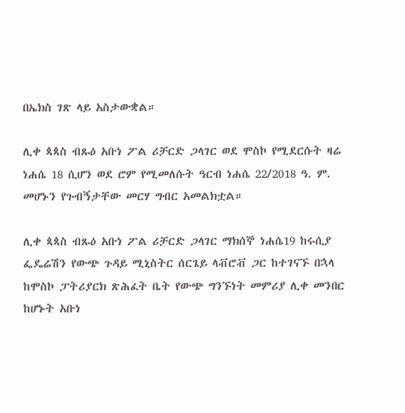በኤክስ ገጽ ላይ አስታውቋል።

ሊቀ ጳጳስ ብጹዕ አቡነ ፖል ሪቻርድ ጋላገር ወደ ሞስኮ የሚደርሱት ዛሬ ነሐሴ 18 ሲሆን ወደ ሮም የሚመለሱት ዓርብ ነሐሴ 22/2018 ዓ. ም. መሆኑን የጉብኝታቸው መርሃ ግብር አመልክቷል።

ሊቀ ጳጳስ ብጹዕ አቡነ ፖል ሪቻርድ ጋላገር ማክሰኞ ነሐሴ19 ከሩሲያ ፌዴሬሽን የውጭ ጉዳይ ሚኒስትር ሰርጌይ ላቭሮቭ ጋር ከተገናኙ በኋላ ከሞስኮ ፓትሪያርክ ጽሕፈት ቤት የውጭ ግንኙነት መምሪያ ሊቀ መንበር ከሆኑት አቡነ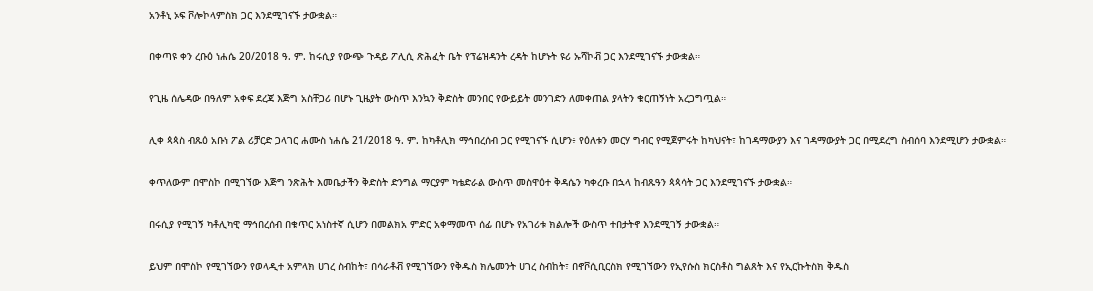አንቶኒ ኦፍ ቮሎኮላምስክ ጋር እንደሚገናኙ ታውቋል።

በቀጣዩ ቀን ረቡዕ ነሐሴ 20/2018 ዓ. ም. ከሩሲያ የውጭ ጉዳይ ፖሊሲ ጽሕፈት ቤት የፕሬዝዳንት ረዳት ከሆኑት ዩሪ ኡሻኮቭ ጋር እንደሚገናኙ ታውቋል።

የጊዜ ሰሌዳው በዓለም አቀፍ ደረጃ እጅግ አስቸጋሪ በሆኑ ጊዜያት ውስጥ እንኳን ቅድስት መንበር የውይይት መንገድን ለመቀጠል ያላትን ቁርጠኝነት አረጋግጧል።

ሊቀ ጳጳስ ብጹዕ አቡነ ፖል ሪቻርድ ጋላገር ሐሙስ ነሐሴ 21/2018 ዓ. ም. ከካቶሊክ ማኅበረሰብ ጋር የሚገናኙ ሲሆን፥ የዕለቱን መርሃ ግብር የሚጀምሩት ከካህናት፣ ከገዳማውያን እና ገዳማውያት ጋር በሚደረግ ስብሰባ እንደሚሆን ታውቋል።

ቀጥለውም በሞስኮ በሚገኘው እጅግ ንጽሕት እመቤታችን ቅድስት ድንግል ማርያም ካቴድራል ውስጥ መስዋዕተ ቅዳሴን ካቀረቡ በኋላ ከብጹዓን ጳጳሳት ጋር እንደሚገናኙ ታውቋል።

በሩሲያ የሚገኝ ካቶሊካዊ ማኅበረሰብ በቁጥር አነስተኛ ሲሆን በመልክአ ምድር አቀማመጥ ሰፊ በሆኑ የአገሪቱ ክልሎች ውስጥ ተበታትኖ እንደሚገኝ ታውቋል።

ይህም በሞስኮ የሚገኘውን የወላዲተ አምላክ ሀገረ ስብከት፣ በሳራቶቭ የሚገኘውን የቅዱስ ክሌመንት ሀገረ ስብከት፣ በኖቮሲቢርስክ የሚገኘውን የኢየሱስ ክርስቶስ ግልጸት እና የኢርኩትስክ ቅዱስ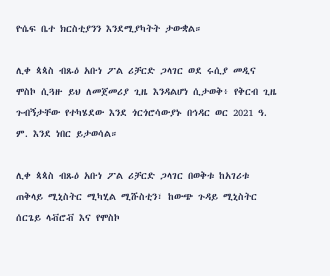ዮሴፍ ቤተ ክርስቲያንን እንደሚያካትት ታውቋል።

ሊቀ ጳጳስ ብጹዕ አቡነ ፖል ሪቻርድ ጋላገር ወደ ሩሲያ መዲና ሞስኮ ሲጓዙ ይህ ለመጀመሪያ ጊዜ እንዳልሆነ ሲታወቅ፥ የቅርብ ጊዜ ጉብኝታቸው የተካሄደው እንደ ጎርጎሮሳውያኑ በኅዳር ወር 2021 ዓ. ም. እንደ ነበር ይታወሳል።

ሊቀ ጳጳስ ብጹዕ አቡነ ፖል ሪቻርድ ጋላገር በወቅቱ ከአገሪቱ ጠቅላይ ሚኒስትር ሚካሂል ሚሹስቲን፣ ከውጭ ጉዳይ ሚኒስትር ሰርጌይ ላቭሮቭ እና የሞስኮ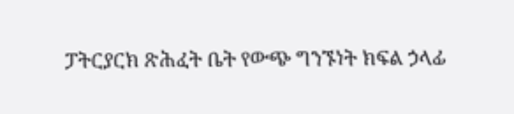ፓትርያርክ ጽሕፈት ቤት የውጭ ግንኙነት ክፍል ኃላፊ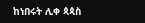ከነበሩት ሊቀ ጳጳስ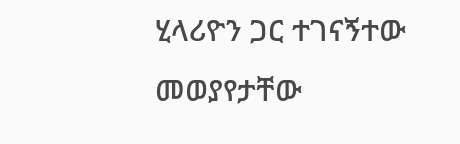ሂላሪዮን ጋር ተገናኝተው መወያየታቸው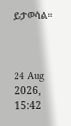ይታወሳል።



24 Aug 2026, 15:42